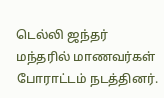டெல்லி ஜந்தர் மந்தரில் மாணவர்கள் போராட்டம் நடத்தினர்.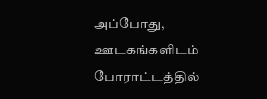அப்போது, ஊடகங்களிடம் போராட்டத்தில்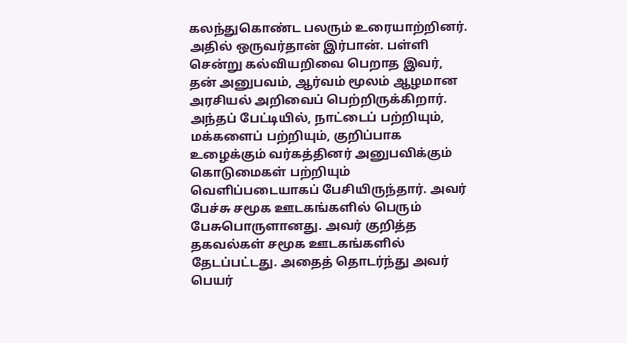கலந்துகொண்ட பலரும் உரையாற்றினர். அதில் ஒருவர்தான் இர்பான். பள்ளி சென்று கல்வியறிவை பெறாத இவர், தன் அனுபவம், ஆர்வம் மூலம் ஆழமான அரசியல் அறிவைப் பெற்றிருக்கிறார். அந்தப் பேட்டியில், நாட்டைப் பற்றியும், மக்களைப் பற்றியும், குறிப்பாக உழைக்கும் வர்கத்தினர் அனுபவிக்கும் கொடுமைகள் பற்றியும் வெளிப்படையாகப் பேசியிருந்தார். அவர் பேச்சு சமூக ஊடகங்களில் பெரும் பேசுபொருளானது. அவர் குறித்த தகவல்கள் சமூக ஊடகங்களில் தேடப்பட்டது. அதைத் தொடர்ந்து அவர் பெயர்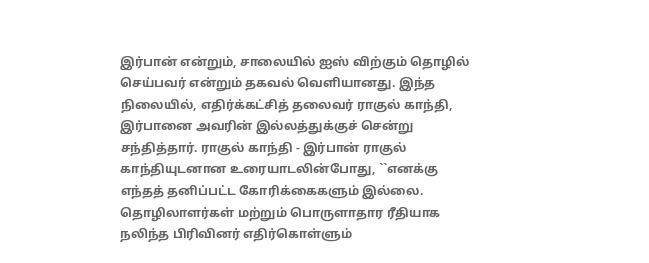இர்பான் என்றும், சாலையில் ஐஸ் விற்கும் தொழில் செய்பவர் என்றும் தகவல் வெளியானது. இந்த நிலையில், எதிர்க்கட்சித் தலைவர் ராகுல் காந்தி, இர்பானை அவரின் இல்லத்துக்குச் சென்று சந்தித்தார். ராகுல் காந்தி - இர்பான் ராகுல் காந்தியுடனான உரையாடலின்போது, ``எனக்கு எந்தத் தனிப்பட்ட கோரிக்கைகளும் இல்லை. தொழிலாளர்கள் மற்றும் பொருளாதார ரீதியாக நலிந்த பிரிவினர் எதிர்கொள்ளும்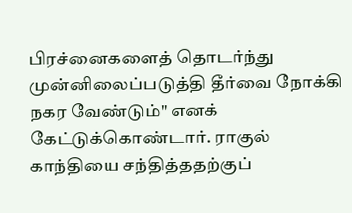பிரச்னைகளைத் தொடர்ந்து முன்னிலைப்படுத்தி தீர்வை நோக்கி நகர வேண்டும்" எனக் கேட்டுக்கொண்டார். ராகுல் காந்தியை சந்தித்ததற்குப்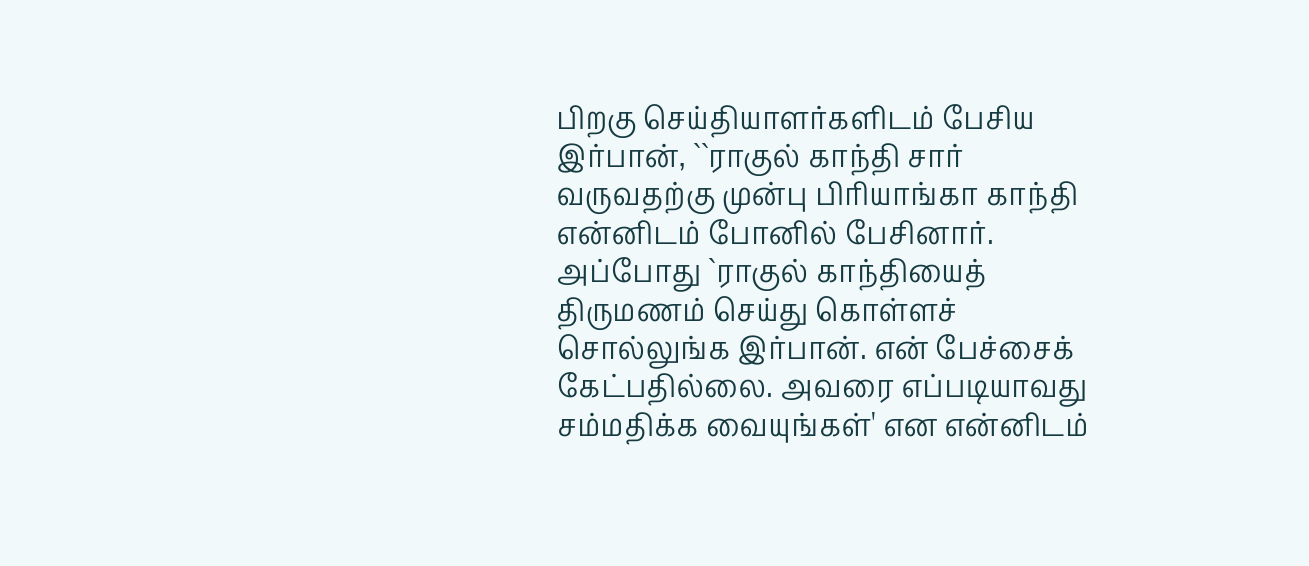பிறகு செய்தியாளர்களிடம் பேசிய இர்பான், ``ராகுல் காந்தி சார் வருவதற்கு முன்பு பிரியாங்கா காந்தி என்னிடம் போனில் பேசினார். அப்போது `ராகுல் காந்தியைத் திருமணம் செய்து கொள்ளச் சொல்லுங்க இர்பான். என் பேச்சைக் கேட்பதில்லை. அவரை எப்படியாவது சம்மதிக்க வையுங்கள்' என என்னிடம்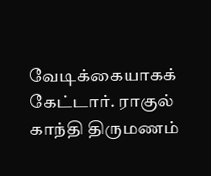வேடிக்கையாகக் கேட்டார். ராகுல் காந்தி திருமணம்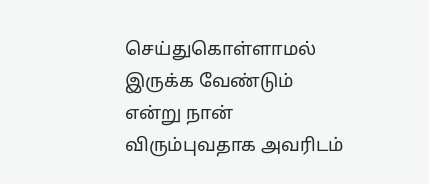செய்துகொள்ளாமல் இருக்க வேண்டும் என்று நான் விரும்புவதாக அவரிடம்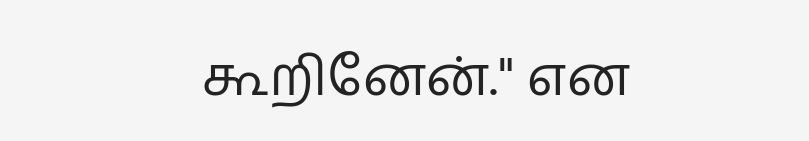கூறினேன்." என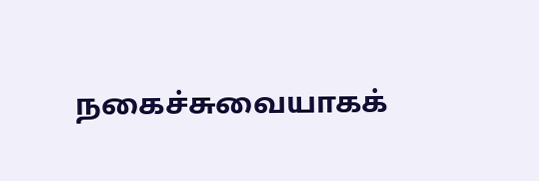நகைச்சுவையாகக்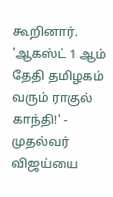கூறினார். 'ஆகஸ்ட் 1 ஆம் தேதி தமிழகம் வரும் ராகுல் காந்தி!' - முதல்வர் விஜய்யை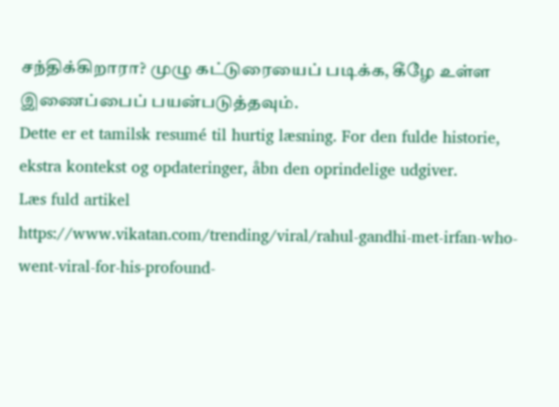சந்திக்கிறாரா? முழு கட்டுரையைப் படிக்க, கீழே உள்ள இணைப்பைப் பயன்படுத்தவும்.
Dette er et tamilsk resumé til hurtig læsning. For den fulde historie, ekstra kontekst og opdateringer, åbn den oprindelige udgiver.
Læs fuld artikel
https://www.vikatan.com/trending/viral/rahul-gandhi-met-irfan-who-went-viral-for-his-profound-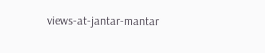views-at-jantar-mantar